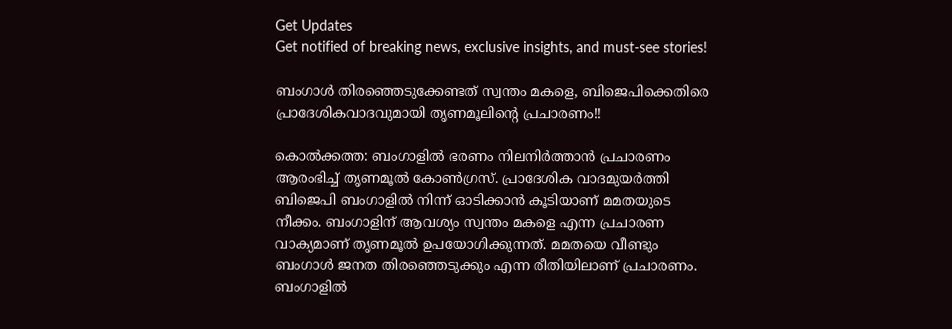Get Updates
Get notified of breaking news, exclusive insights, and must-see stories!

ബംഗാള്‍ തിരഞ്ഞെടുക്കേണ്ടത് സ്വന്തം മകളെ, ബിജെപിക്കെതിരെ പ്രാദേശികവാദവുമായി തൃണമൂലിന്റെ പ്രചാരണം!!

കൊല്‍ക്കത്ത: ബംഗാളില്‍ ഭരണം നിലനിര്‍ത്താന്‍ പ്രചാരണം ആരംഭിച്ച് തൃണമൂല്‍ കോണ്‍ഗ്രസ്. പ്രാദേശിക വാദമുയര്‍ത്തി ബിജെപി ബംഗാളില്‍ നിന്ന് ഓടിക്കാന്‍ കൂടിയാണ് മമതയുടെ നീക്കം. ബംഗാളിന് ആവശ്യം സ്വന്തം മകളെ എന്ന പ്രചാരണ വാക്യമാണ് തൃണമൂല്‍ ഉപയോഗിക്കുന്നത്. മമതയെ വീണ്ടും ബംഗാള്‍ ജനത തിരഞ്ഞെടുക്കും എന്ന രീതിയിലാണ് പ്രചാരണം. ബംഗാളില്‍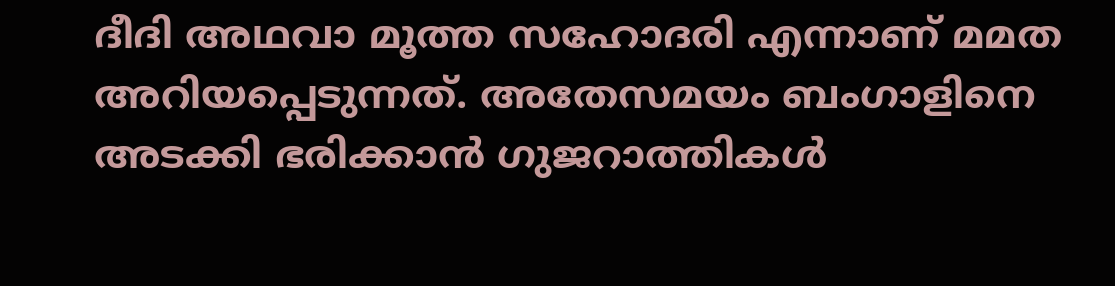ദീദി അഥവാ മൂത്ത സഹോദരി എന്നാണ് മമത അറിയപ്പെടുന്നത്. അതേസമയം ബംഗാളിനെ അടക്കി ഭരിക്കാന്‍ ഗുജറാത്തികള്‍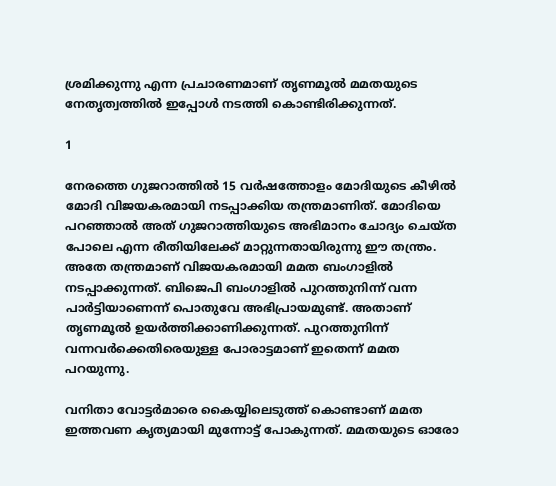ശ്രമിക്കുന്നു എന്ന പ്രചാരണമാണ് തൃണമൂല്‍ മമതയുടെ നേതൃത്വത്തില്‍ ഇപ്പോള്‍ നടത്തി കൊണ്ടിരിക്കുന്നത്.

1

നേരത്തെ ഗുജറാത്തില്‍ 15 വര്‍ഷത്തോളം മോദിയുടെ കീഴില്‍ മോദി വിജയകരമായി നടപ്പാക്കിയ തന്ത്രമാണിത്. മോദിയെ പറഞ്ഞാല്‍ അത് ഗുജറാത്തിയുടെ അഭിമാനം ചോദ്യം ചെയ്ത പോലെ എന്ന രീതിയിലേക്ക് മാറ്റുന്നതായിരുന്നു ഈ തന്ത്രം. അതേ തന്ത്രമാണ് വിജയകരമായി മമത ബംഗാളില്‍ നടപ്പാക്കുന്നത്. ബിജെപി ബംഗാളില്‍ പുറത്തുനിന്ന് വന്ന പാര്‍ട്ടിയാണെന്ന് പൊതുവേ അഭിപ്രായമുണ്ട്. അതാണ് തൃണമൂല്‍ ഉയര്‍ത്തിക്കാണിക്കുന്നത്. പുറത്തുനിന്ന് വന്നവര്‍ക്കെതിരെയുള്ള പോരാട്ടമാണ് ഇതെന്ന് മമത പറയുന്നു.

വനിതാ വോട്ടര്‍മാരെ കൈയ്യിലെടുത്ത് കൊണ്ടാണ് മമത ഇത്തവണ കൃത്യമായി മുന്നോട്ട് പോകുന്നത്. മമതയുടെ ഓരോ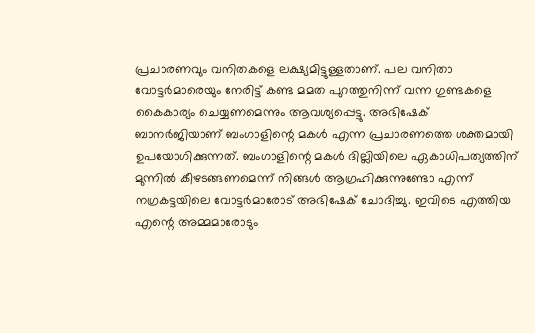പ്രചാരണവും വനിതകളെ ലക്ഷ്യമിട്ടുള്ളതാണ്. പല വനിതാ വോട്ടര്‍മാരെയും നേരിട്ട് കണ്ട മമത പുറത്തുനിന്ന് വന്ന ഗുണ്ടകളെ കൈകാര്യം ചെയ്യണമെന്നും ആവശ്യപ്പെട്ടു. അഭിഷേക് ബാനര്‍ജിയാണ് ബംഗാളിന്റെ മകള്‍ എന്ന പ്രചാരണത്തെ ശക്തമായി ഉപയോഗിക്കുന്നത്. ബംഗാളിന്റെ മകള്‍ ദില്ലിയിലെ ഏകാധിപത്യത്തിന് മുന്നില്‍ കീഴടങ്ങണമെന്ന് നിങ്ങള്‍ ആഗ്രഹിക്കുന്നുണ്ടോ എന്ന് നഗ്രകട്ടയിലെ വോട്ടര്‍മാരോട് അഭിഷേക് ചോദിച്ചു. ഇവിടെ എത്തിയ എന്റെ അമ്മമാരോടും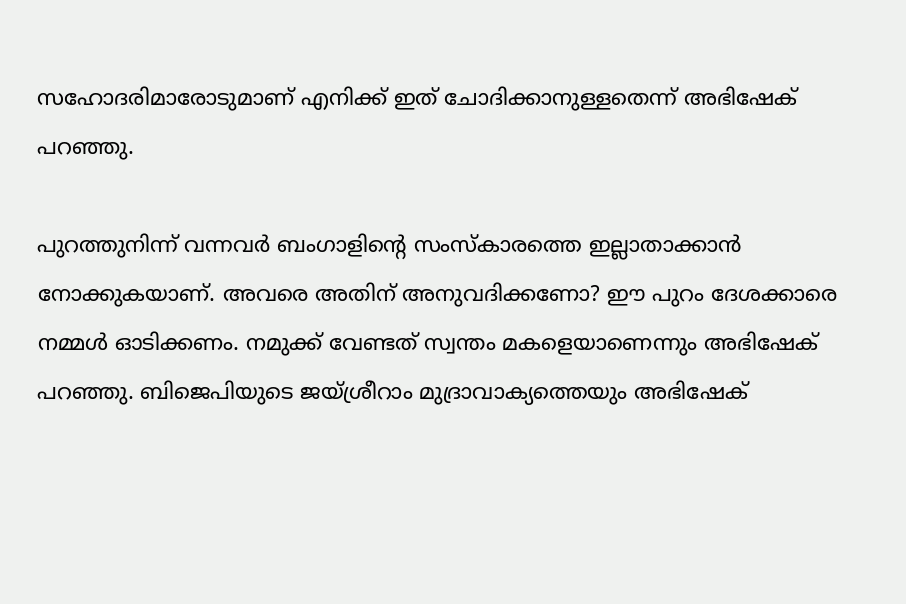സഹോദരിമാരോടുമാണ് എനിക്ക് ഇത് ചോദിക്കാനുള്ളതെന്ന് അഭിഷേക് പറഞ്ഞു.

പുറത്തുനിന്ന് വന്നവര്‍ ബംഗാളിന്റെ സംസ്‌കാരത്തെ ഇല്ലാതാക്കാന്‍ നോക്കുകയാണ്. അവരെ അതിന് അനുവദിക്കണോ? ഈ പുറം ദേശക്കാരെ നമ്മള്‍ ഓടിക്കണം. നമുക്ക് വേണ്ടത് സ്വന്തം മകളെയാണെന്നും അഭിഷേക് പറഞ്ഞു. ബിജെപിയുടെ ജയ്ശ്രീറാം മുദ്രാവാക്യത്തെയും അഭിഷേക്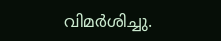വിമര്‍ശിച്ചു.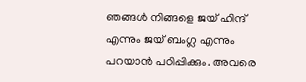ഞങ്ങള്‍ നിങ്ങളെ ജയ് ഹിന്ദ് എന്നും ജയ് ബംഗ്ല എന്നും പറയാന്‍ പഠിപ്പിക്കും. അവരെ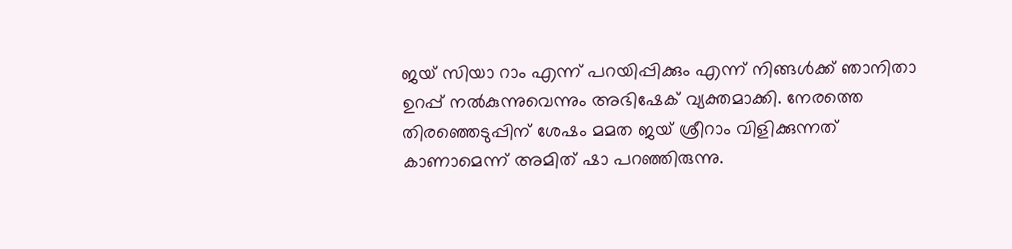ജയ് സിയാ റാം എന്ന് പറയിപ്പിക്കും എന്ന് നിങ്ങള്‍ക്ക് ഞാനിതാ ഉറപ്പ് നല്‍കുന്നുവെന്നും അഭിഷേക് വ്യക്തമാക്കി. നേരത്തെ തിരഞ്ഞെടുപ്പിന് ശേഷം മമത ജയ് ശ്രീറാം വിളിക്കുന്നത് കാണാമെന്ന് അമിത് ഷാ പറഞ്ഞിരുന്നു.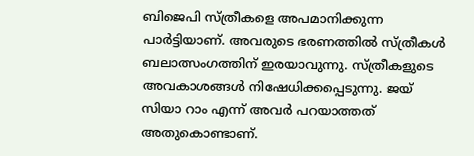ബിജെപി സ്ത്രീകളെ അപമാനിക്കുന്ന പാര്‍ട്ടിയാണ്. അവരുടെ ഭരണത്തില്‍ സ്ത്രീകള്‍ ബലാത്സംഗത്തിന് ഇരയാവുന്നു. സ്ത്രീകളുടെ അവകാശങ്ങള്‍ നിഷേധിക്കപ്പെടുന്നു. ജയ് സിയാ റാം എന്ന് അവര്‍ പറയാത്തത് അതുകൊണ്ടാണ്.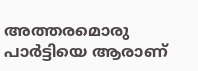അത്തരമൊരു പാര്‍ട്ടിയെ ആരാണ്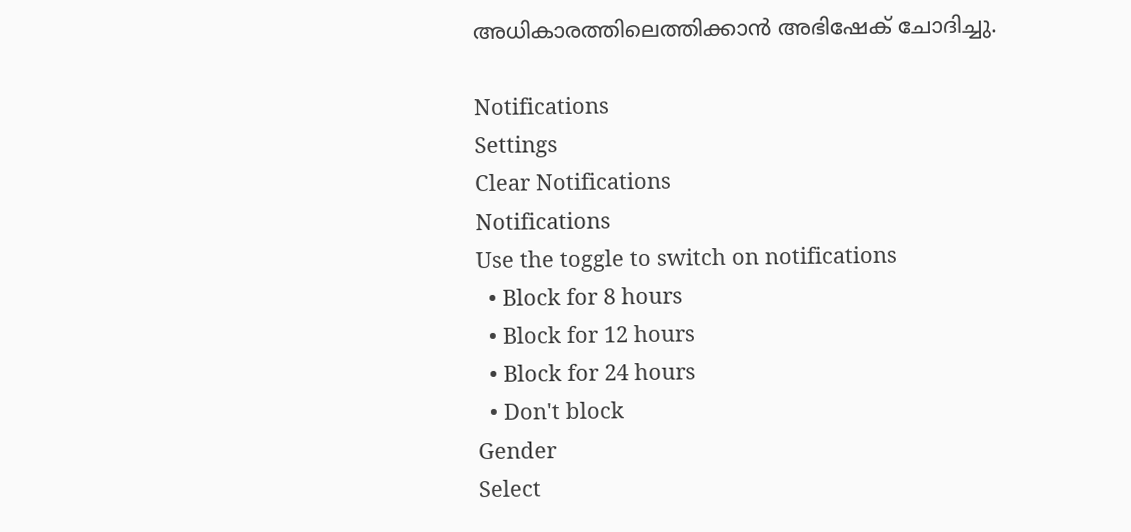അധികാരത്തിലെത്തിക്കാന്‍ അഭിഷേക് ചോദിച്ചു.

Notifications
Settings
Clear Notifications
Notifications
Use the toggle to switch on notifications
  • Block for 8 hours
  • Block for 12 hours
  • Block for 24 hours
  • Don't block
Gender
Select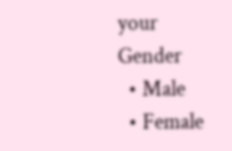your Gender
  • Male
  • Female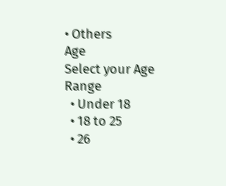• Others
Age
Select your Age Range
  • Under 18
  • 18 to 25
  • 26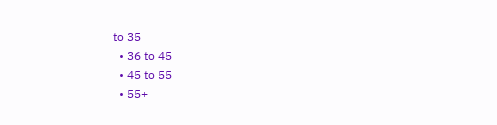to 35
  • 36 to 45
  • 45 to 55
  • 55+